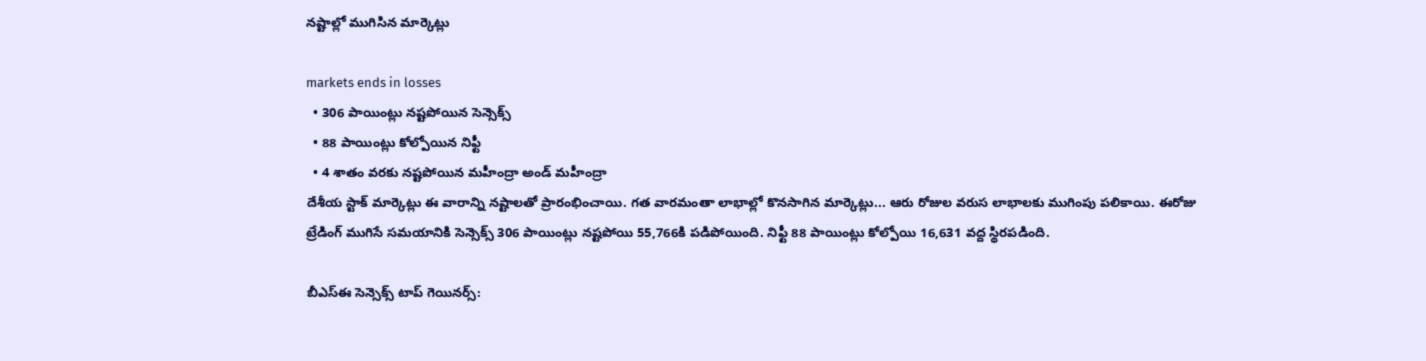నష్టాల్లో ముగిసిన మార్కెట్లు

markets ends in losses
  • 306 పాయింట్లు నష్టపోయిన సెన్సెక్స్
  • 88 పాయింట్లు కోల్పోయిన నిఫ్టీ
  • 4 శాతం వరకు నష్టపోయిన మహీంద్రా అండ్ మహీంద్రా
దేశీయ స్టాక్ మార్కెట్లు ఈ వారాన్ని నష్టాలతో ప్రారంభించాయి. గత వారమంతా లాభాల్లో కొనసాగిన మార్కెట్లు... ఆరు రోజుల వరుస లాభాలకు ముగింపు పలికాయి. ఈరోజు ట్రేడింగ్ ముగిసే సమయానికి సెన్సెక్స్ 306 పాయింట్లు నష్టపోయి 55,766కి పడిపోయింది. నిఫ్టీ 88 పాయింట్లు కోల్పోయి 16,631 వద్ద స్థిరపడింది.

బీఎస్ఈ సెన్సెక్స్ టాప్ గెయినర్స్: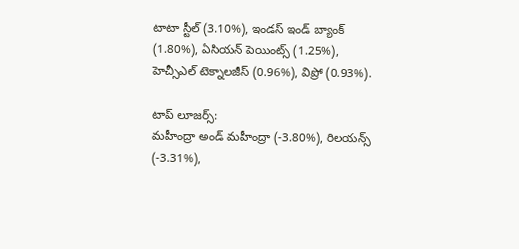టాటా స్టీల్ (3.10%), ఇండస్ ఇండ్ బ్యాంక్ (1.80%), ఏసియన్ పెయింట్స్ (1.25%), హెచ్సీఎల్ టెక్నాలజీస్ (0.96%), విప్రో (0.93%).

టాప్ లూజర్స్:
మహీంద్రా అండ్ మహీంద్రా (-3.80%), రిలయన్స్ (-3.31%),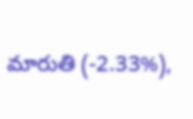మారుతి (-2.33%),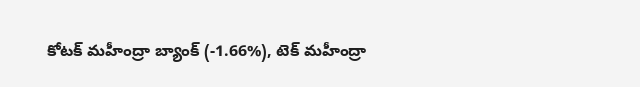కోటక్ మహీంద్రా బ్యాంక్ (-1.66%), టెక్ మహీంద్రా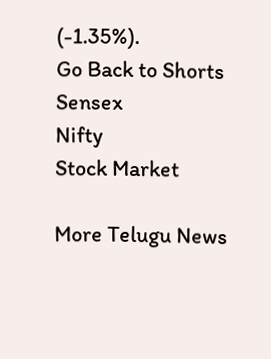(-1.35%).
Go Back to Shorts
Sensex
Nifty
Stock Market

More Telugu News